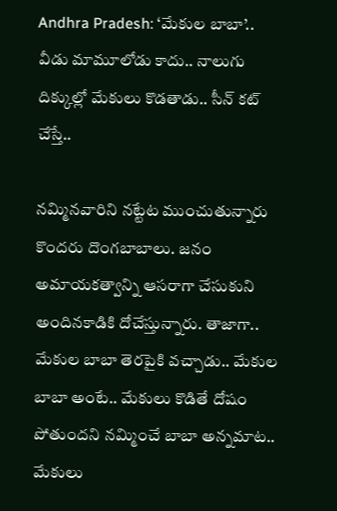Andhra Pradesh: ‘మేకుల బాబా’.. వీడు మామూలోడు కాదు.. నాలుగు దిక్కుల్లో మేకులు కొడతాడు.. సీన్ కట్ చేస్తే..

నమ్మినవారిని నట్టేట ముంచుతున్నారు కొందరు దొంగబాబాలు. జనం అమాయకత్వాన్ని ఆసరాగా చేసుకుని అందినకాడికి దోచేస్తున్నారు. తాజాగా.. మేకుల బాబా తెరపైకి వచ్చాడు.. మేకుల బాబా అంటే.. మేకులు కొడితే దోషం పోతుందని నమ్మించే బాబా అన్నమాట.. మేకులు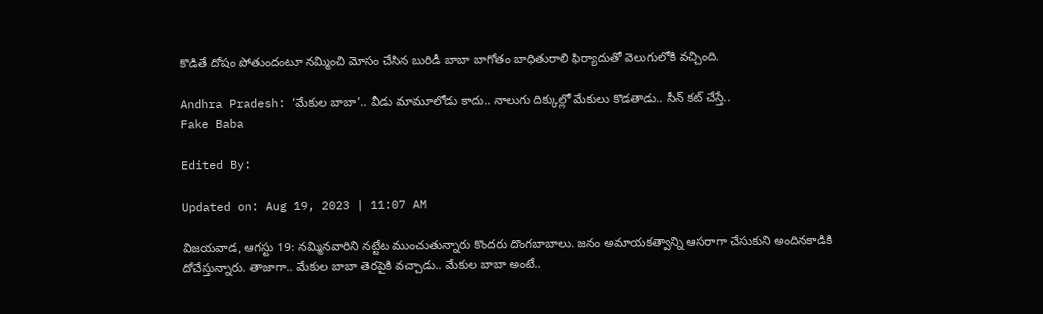కొడితే దోషం పోతుందంటూ నమ్మించి మోసం చేసిన బురిడీ బాబా బాగోతం బాధితురాలి ఫిర్యాదుతో వెలుగులోకి వచ్చింది.

Andhra Pradesh: ‘మేకుల బాబా’.. వీడు మామూలోడు కాదు.. నాలుగు దిక్కుల్లో మేకులు కొడతాడు.. సీన్ కట్ చేస్తే..
Fake Baba

Edited By:

Updated on: Aug 19, 2023 | 11:07 AM

విజయవాడ, ఆగస్టు 19: నమ్మినవారిని నట్టేట ముంచుతున్నారు కొందరు దొంగబాబాలు. జనం అమాయకత్వాన్ని ఆసరాగా చేసుకుని అందినకాడికి దోచేస్తున్నారు. తాజాగా.. మేకుల బాబా తెరపైకి వచ్చాడు.. మేకుల బాబా అంటే..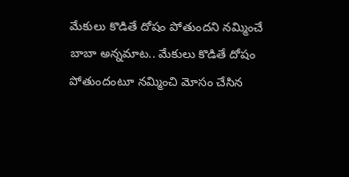మేకులు కొడితే దోషం పోతుందని నమ్మించే బాబా అన్నమాట.. మేకులు కొడితే దోషం పోతుందంటూ నమ్మించి మోసం చేసిన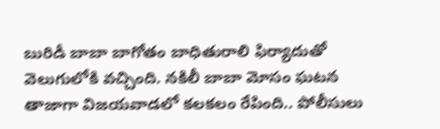బురిడీ బాబా బాగోతం బాధితురాలి ఫిర్యాదుతో వెలుగులోకి వచ్చింది. నకిలీ బాబా మోసం ఘటన తాజాగా విజయవాడలో కలకలం రేపింది.. పోలీసులు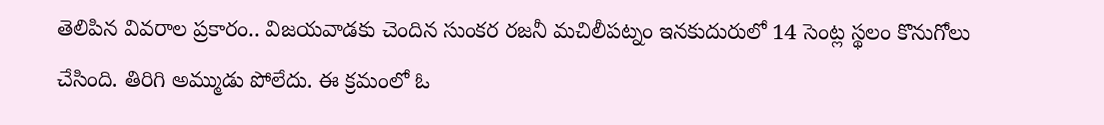తెలిపిన వివరాల ప్రకారం.. విజయవాడకు చెందిన సుంకర రజనీ మచిలీపట్నం ఇనకుదురులో 14 సెంట్ల స్థలం కొనుగోలు చేసింది. తిరిగి అమ్ముడు పోలేదు. ఈ క్రమంలో ఓ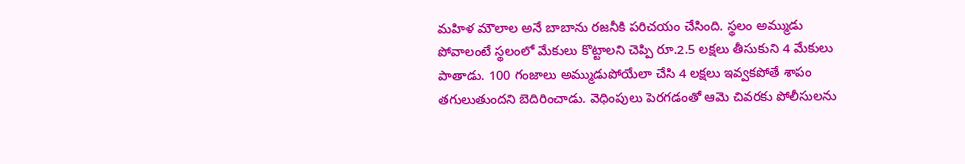మహిళ మౌలాల అనే బాబాను రజనీకి పరిచయం చేసింది. స్థలం అమ్ముడు పోవాలంటే స్థలంలో మేకులు కొట్టాలని చెప్పి రూ.2.5 లక్షలు తీసుకుని 4 మేకులు పాతాడు. 100 గంజాలు అమ్ముడుపోయేలా చేసి 4 లక్షలు ఇవ్వకపోతే శాపం తగులుతుందని బెదిరించాడు. వెధింపులు పెరగడంతో ఆమె చివరకు పోలీసులను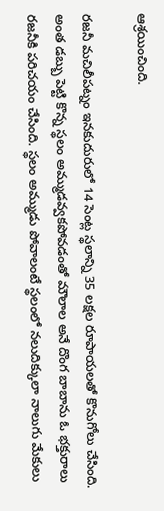ఆశ్రయించింది.

రజనీ మచిలీపట్నం ఇనకుదురులో 14 సెంట్ల స్థలాన్ని 35 లక్షల రూపాయలతో కొనుగోలు చేసింది. అంత డబ్బు పెట్టి కొన్న స్థలం అమ్ముడవ్వకపోవడంతో మౌలాల అనే దొంగ బాబాను ఓ భక్తురాలు రజనీకి పరిచయం చేసింది. స్థలం అమ్ముడు పోవాలంటే స్థలంలో నలుదిక్కులా నాలుగు మేకులు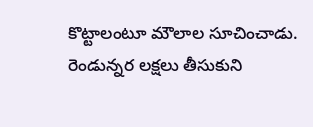కొట్టాలంటూ మౌలాల సూచించాడు. రెండున్నర లక్షలు తీసుకుని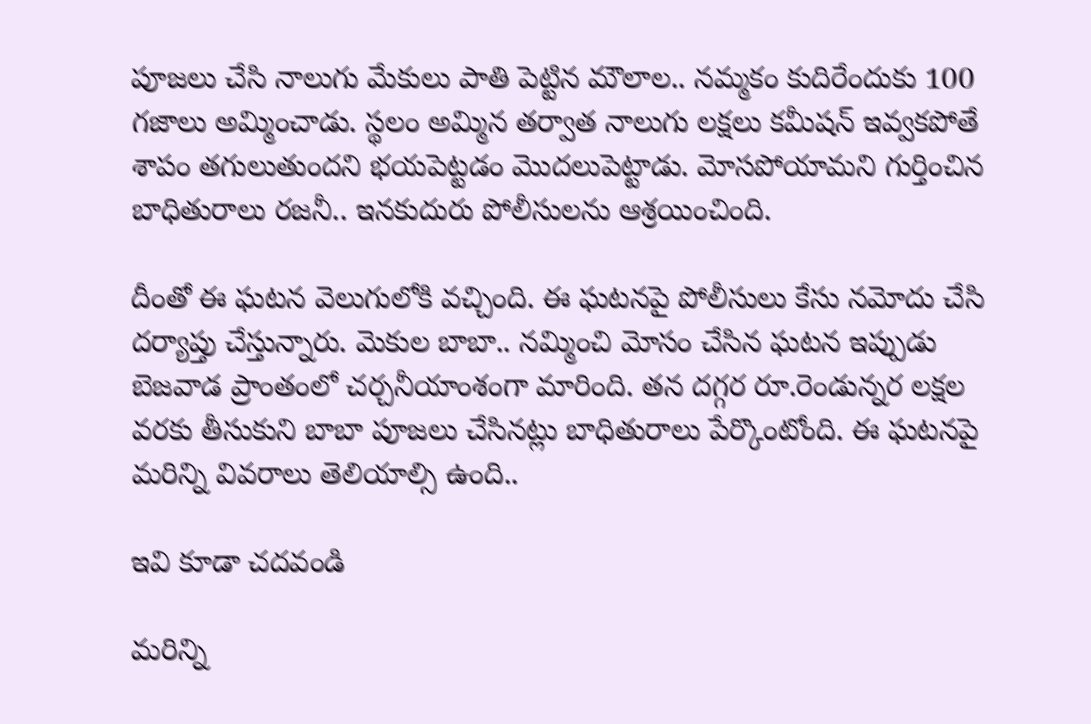పూజలు చేసి నాలుగు మేకులు పాతి పెట్టిన మౌలాల.. నమ్మకం కుదిరేందుకు 100 గజాలు అమ్మించాడు. స్థలం అమ్మిన తర్వాత నాలుగు లక్షలు కమీషన్ ఇవ్వకపోతే శాపం తగులుతుందని భయపెట్టడం మొదలుపెట్టాడు. మోసపోయామని గుర్తించిన బాధితురాలు రజనీ.. ఇనకుదురు పోలీసులను ఆశ్రయించింది.

దీంతో ఈ ఘటన వెలుగులోకి వచ్చింది. ఈ ఘటనపై పోలీసులు కేసు నమోదు చేసి దర్యాప్తు చేస్తున్నారు. మెకుల బాబా.. నమ్మించి మోసం చేసిన ఘటన ఇప్పుడు బెజవాడ ప్రాంతంలో చర్చనీయాంశంగా మారింది. తన దగ్గర రూ.రెండున్నర లక్షల వరకు తీసుకుని బాబా పూజలు చేసినట్లు బాధితురాలు పేర్కొంటోంది. ఈ ఘటనపై మరిన్ని వివరాలు తెలియాల్సి ఉంది..

ఇవి కూడా చదవండి

మరిన్ని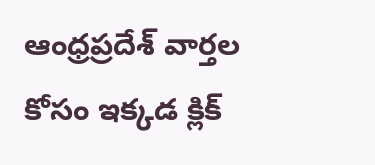ఆంధ్రప్రదేశ్ వార్తల కోసం ఇక్కడ క్లిక్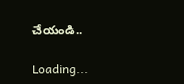చేయండి..

Loading...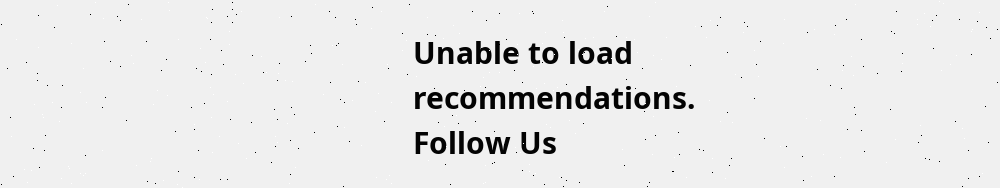Unable to load recommendations.
Follow Us